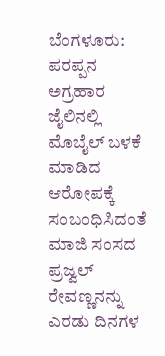ಬೆಂಗಳೂರು: ಪರಪ್ಪನ ಅಗ್ರಹಾರ ಜೈಲಿನಲ್ಲಿ ಮೊಬೈಲ್ ಬಳಕೆ ಮಾಡಿದ ಆರೋಪಕ್ಕೆ ಸಂಬಂಧಿಸಿದಂತೆ ಮಾಜಿ ಸಂಸದ ಪ್ರಜ್ವಲ್ ರೇವಣ್ಣನನ್ನು ಎರಡು ದಿನಗಳ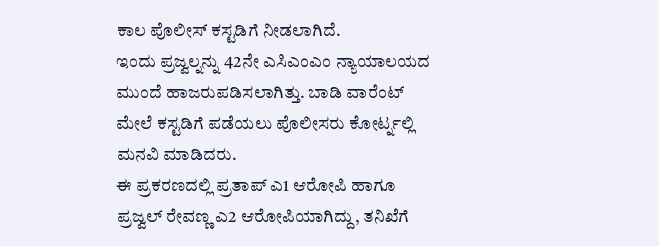ಕಾಲ ಪೊಲೀಸ್ ಕಸ್ಟಡಿಗೆ ನೀಡಲಾಗಿದೆ.
ಇಂದು ಪ್ರಜ್ವಲ್ನನ್ನು 42ನೇ ಎಸಿಎಂಎಂ ನ್ಯಾಯಾಲಯದ ಮುಂದೆ ಹಾಜರುಪಡಿಸಲಾಗಿತ್ತು. ಬಾಡಿ ವಾರೆಂಟ್ ಮೇಲೆ ಕಸ್ಟಡಿಗೆ ಪಡೆಯಲು ಪೊಲೀಸರು ಕೋರ್ಟ್ನಲ್ಲಿ ಮನವಿ ಮಾಡಿದರು.
ಈ ಪ್ರಕರಣದಲ್ಲಿ ಪ್ರತಾಪ್ ಎ1 ಆರೋಪಿ ಹಾಗೂ ಪ್ರಜ್ವಲ್ ರೇವಣ್ಣ ಎ2 ಆರೋಪಿಯಾಗಿದ್ದು, ತನಿಖೆಗೆ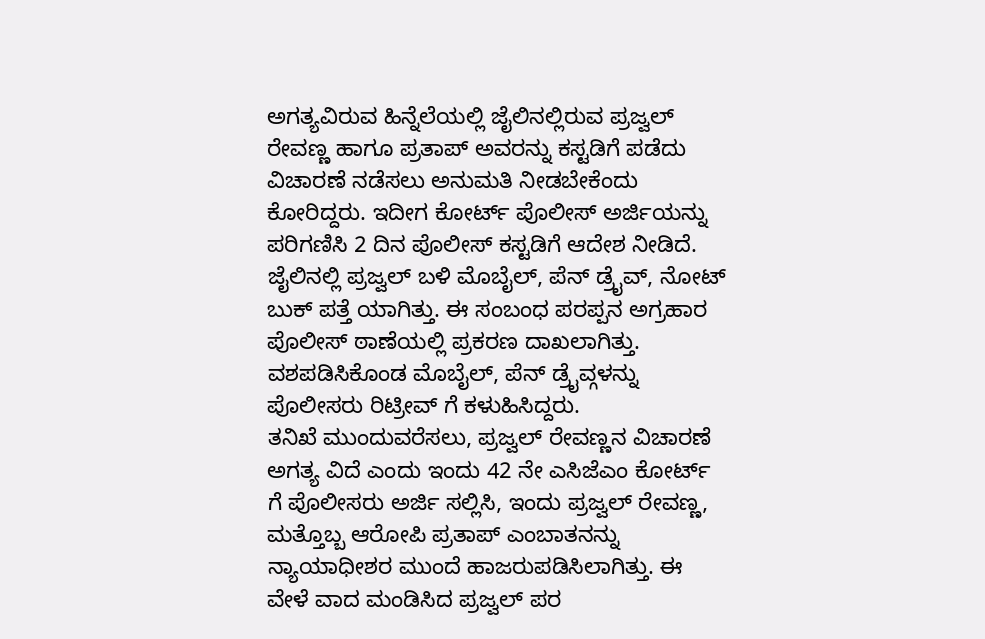ಅಗತ್ಯವಿರುವ ಹಿನ್ನೆಲೆಯಲ್ಲಿ ಜೈಲಿನಲ್ಲಿರುವ ಪ್ರಜ್ವಲ್ ರೇವಣ್ಣ ಹಾಗೂ ಪ್ರತಾಪ್ ಅವರನ್ನು ಕಸ್ಟಡಿಗೆ ಪಡೆದು ವಿಚಾರಣೆ ನಡೆಸಲು ಅನುಮತಿ ನೀಡಬೇಕೆಂದು ಕೋರಿದ್ದರು. ಇದೀಗ ಕೋರ್ಟ್ ಪೊಲೀಸ್ ಅರ್ಜಿಯನ್ನು ಪರಿಗಣಿಸಿ 2 ದಿನ ಪೊಲೀಸ್ ಕಸ್ಟಡಿಗೆ ಆದೇಶ ನೀಡಿದೆ.
ಜೈಲಿನಲ್ಲಿ ಪ್ರಜ್ವಲ್ ಬಳಿ ಮೊಬೈಲ್, ಪೆನ್ ಡ್ರೈವ್, ನೋಟ್ ಬುಕ್ ಪತ್ತೆ ಯಾಗಿತ್ತು. ಈ ಸಂಬಂಧ ಪರಪ್ಪನ ಅಗ್ರಹಾರ ಪೊಲೀಸ್ ಠಾಣೆಯಲ್ಲಿ ಪ್ರಕರಣ ದಾಖಲಾಗಿತ್ತು. ವಶಪಡಿಸಿಕೊಂಡ ಮೊಬೈಲ್, ಪೆನ್ ಡ್ರೈವ್ಗಳನ್ನು ಪೊಲೀಸರು ರಿಟ್ರೀವ್ ಗೆ ಕಳುಹಿಸಿದ್ದರು.
ತನಿಖೆ ಮುಂದುವರೆಸಲು, ಪ್ರಜ್ವಲ್ ರೇವಣ್ಣನ ವಿಚಾರಣೆ ಅಗತ್ಯ ವಿದೆ ಎಂದು ಇಂದು 42 ನೇ ಎಸಿಜೆಎಂ ಕೋರ್ಟ್ ಗೆ ಪೊಲೀಸರು ಅರ್ಜಿ ಸಲ್ಲಿಸಿ, ಇಂದು ಪ್ರಜ್ವಲ್ ರೇವಣ್ಣ, ಮತ್ತೊಬ್ಬ ಆರೋಪಿ ಪ್ರತಾಪ್ ಎಂಬಾತನನ್ನು ನ್ಯಾಯಾಧೀಶರ ಮುಂದೆ ಹಾಜರುಪಡಿಸಿಲಾಗಿತ್ತು. ಈ ವೇಳೆ ವಾದ ಮಂಡಿಸಿದ ಪ್ರಜ್ವಲ್ ಪರ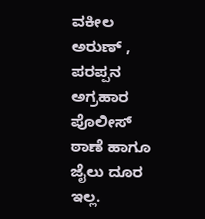ವಕೀಲ ಅರುಣ್ , ಪರಪ್ಪನ ಅಗ್ರಹಾರ ಪೊಲೀಸ್ ಠಾಣೆ ಹಾಗೂ ಜೈಲು ದೂರ ಇಲ್ಲ.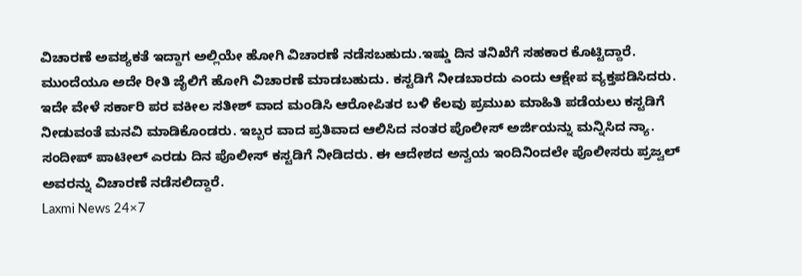ವಿಚಾರಣೆ ಅವಶ್ಯಕತೆ ಇದ್ದಾಗ ಅಲ್ಲಿಯೇ ಹೋಗಿ ವಿಚಾರಣೆ ನಡೆಸಬಹುದು.ಇಷ್ಡು ದಿನ ತನಿಖೆಗೆ ಸಹಕಾರ ಕೊಟ್ಟಿದ್ದಾರೆ. ಮುಂದೆಯೂ ಅದೇ ರೀತಿ ಜೈಲಿಗೆ ಹೋಗಿ ವಿಚಾರಣೆ ಮಾಡಬಹುದು. ಕಸ್ಟಡಿಗೆ ನೀಡಬಾರದು ಎಂದು ಆಕ್ಷೇಪ ವ್ಯಕ್ತಪಡಿಸಿದರು.
ಇದೇ ವೇಳೆ ಸರ್ಕಾರಿ ಪರ ವಕೀಲ ಸತೀಶ್ ವಾದ ಮಂಡಿಸಿ ಆರೋಪಿತರ ಬಳಿ ಕೆಲವು ಪ್ರಮುಖ ಮಾಹಿತಿ ಪಡೆಯಲು ಕಸ್ಟಡಿಗೆ ನೀಡುವಂತೆ ಮನವಿ ಮಾಡಿಕೊಂಡರು. ಇಬ್ಬರ ವಾದ ಪ್ರತಿವಾದ ಆಲಿಸಿದ ನಂತರ ಪೊಲೀಸ್ ಅರ್ಜಿಯನ್ನು ಮನ್ನಿಸಿದ ನ್ಯಾ. ಸಂದೀಪ್ ಪಾಟೀಲ್ ಎರಡು ದಿನ ಪೊಲೀಸ್ ಕಸ್ಟಡಿಗೆ ನೀಡಿದರು. ಈ ಆದೇಶದ ಅನ್ವಯ ಇಂದಿನಿಂದಲೇ ಪೊಲೀಸರು ಪ್ರಜ್ವಲ್ ಅವರನ್ನು ವಿಚಾರಣೆ ನಡೆಸಲಿದ್ದಾರೆ.
Laxmi News 24×7